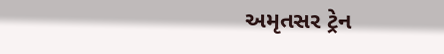અમૃતસર ટ્રેન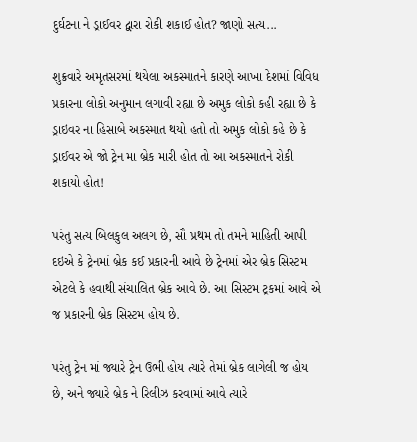દુર્ઘટના ને ડ્રાઈવર દ્વારા રોકી શકાઈ હોત? જાણો સત્ય...

શુક્રવારે અમૃતસરમાં થયેલા અકસ્માતને કારણે આખા દેશમાં વિવિધ પ્રકારના લોકો અનુમાન લગાવી રહ્યા છે અમુક લોકો કહી રહ્યા છે કે ડ્રાઇવર ના હિસાબે અકસ્માત થયો હતો તો અમુક લોકો કહે છે કે ડ્રાઈવર એ જો ટ્રેન મા બ્રેક મારી હોત તો આ અકસ્માતને રોકી શકાયો હોત!

પરંતુ સત્ય બિલકુલ અલગ છે, સૌ પ્રથમ તો તમને માહિતી આપી દઇએ કે ટ્રેનમાં બ્રેક કઈ પ્રકારની આવે છે ટ્રેનમાં એર બ્રેક સિસ્ટમ એટલે કે હવાથી સંચાલિત બ્રેક આવે છે. આ સિસ્ટમ ટ્રકમાં આવે એ જ પ્રકારની બ્રેક સિસ્ટમ હોય છે.

પરંતુ ટ્રેન માં જ્યારે ટ્રેન ઉભી હોય ત્યારે તેમાં બ્રેક લાગેલી જ હોય છે, અને જ્યારે બ્રેક ને રિલીઝ કરવામાં આવે ત્યારે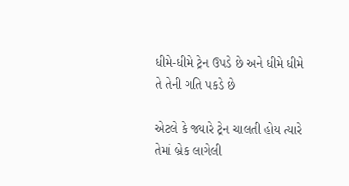ધીમે-ધીમે ટ્રેન ઉપડે છે અને ધીમે ધીમે તે તેની ગતિ પકડે છે

એટલે કે જ્યારે ટ્રેન ચાલતી હોય ત્યારે તેમાં બ્રેક લાગેલી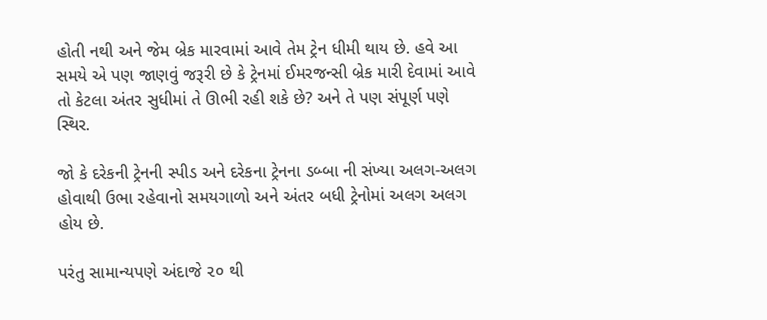હોતી નથી અને જેમ બ્રેક મારવામાં આવે તેમ ટ્રેન ધીમી થાય છે. હવે આ સમયે એ પણ જાણવું જરૂરી છે કે ટ્રેનમાં ઈમરજન્સી બ્રેક મારી દેવામાં આવે તો કેટલા અંતર સુધીમાં તે ઊભી રહી શકે છે? અને તે પણ સંપૂર્ણ પણે સ્થિર.

જો કે દરેકની ટ્રેનની સ્પીડ અને દરેકના ટ્રેનના ડબ્બા ની સંખ્યા અલગ-અલગ હોવાથી ઉભા રહેવાનો સમયગાળો અને અંતર બધી ટ્રેનોમાં અલગ અલગ હોય છે.

પરંતુ સામાન્યપણે અંદાજે ૨૦ થી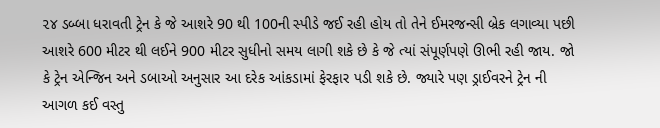૨૪ ડબ્બા ધરાવતી ટ્રેન કે જે આશરે 90 થી 100ની સ્પીડે જઈ રહી હોય તો તેને ઈમરજન્સી બ્રેક લગાવ્યા પછી આશરે 600 મીટર થી લઈને 900 મીટર સુધીનો સમય લાગી શકે છે કે જે ત્યાં સંપૂર્ણપણે ઊભી રહી જાય. જો કે ટ્રેન એન્જિન અને ડબાઓ અનુસાર આ દરેક આંકડામાં ફેરફાર પડી શકે છે. જ્યારે પણ ડ્રાઈવરને ટ્રેન ની આગળ કઈ વસ્તુ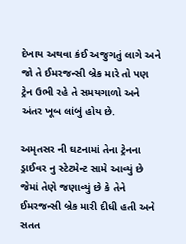દેખાય અથવા કંઈ અજુગતું લાગે અને જો તે ઈમરજન્સી બ્રેક મારે તો પણ ટ્રેન ઉભી રહે તે સમયગાળો અને અંતર ખૂબ લાંબું હોય છે.

અમૃતસર ની ઘટનામાં તેના ટ્રેનના ડ્રાઈવર નુ સ્ટેટમેન્ટ સામે આવ્યું છે જેમાં તેણે જણાવ્યું છે કે તેને ઈમરજન્સી બ્રેક મારી દીધી હતી અને સતત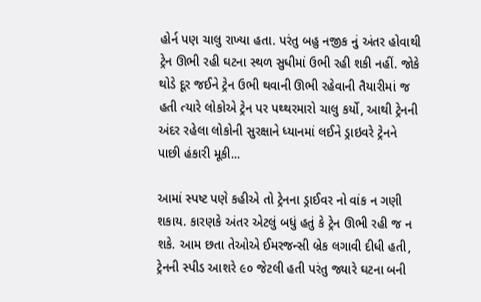હોર્ન પણ ચાલુ રાખ્યા હતા. પરંતુ બહુ નજીક નું અંતર હોવાથી ટ્રેન ઊભી રહી ઘટના સ્થળ સુધીમાં ઉભી રહી શકી નહીં. જોકે થોડે દૂર જઈને ટ્રેન ઉભી થવાની ઊભી રહેવાની તૈયારીમાં જ હતી ત્યારે લોકોએ ટ્રેન પર પથ્થરમારો ચાલુ કર્યો, આથી ટ્રેનની અંદર રહેલા લોકોની સુરક્ષાને ધ્યાનમાં લઈને ડ્રાઇવરે ટ્રેનને પાછી હંકારી મૂકી...

આમાં સ્પષ્ટ પણે કહીએ તો ટ્રેનના ડ્રાઈવર નો વાંક ન ગણી શકાય. કારણકે અંતર એટલું બધું હતું કે ટ્રેન ઊભી રહી જ ન શકે. આમ છતા તેઓએ ઈમરજન્સી બ્રેક લગાવી દીધી હતી, ટ્રેનની સ્પીડ આશરે ૯૦ જેટલી હતી પરંતુ જ્યારે ઘટના બની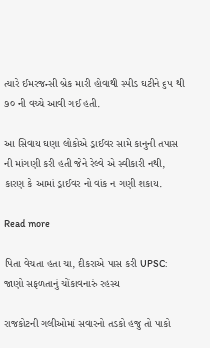ત્યારે ઈમરજન્સી બ્રેક મારી હોવાથી સ્પીડ ઘટીને ૬૫ થી ૭૦ ની વચ્ચે આવી ગઈ હતી.

આ સિવાય ઘણા લોકોએ ડ્રાઈવર સામે કાનુની તપાસ ની માંગણી કરી હતી જેને રેલ્વે એ સ્વીકારી નથી, કારણ કે આમાં ડ્રાઈવર નો વાંક ન ગણી શકાય.

Read more

પિતા વેચતા હતા ચા, દીકરાએ પાસ કરી UPSC: જાણો સફળતાનું ચોંકાવનારું રહસ્ય

રાજકોટની ગલીઓમાં સવારનો તડકો હજુ તો પાકો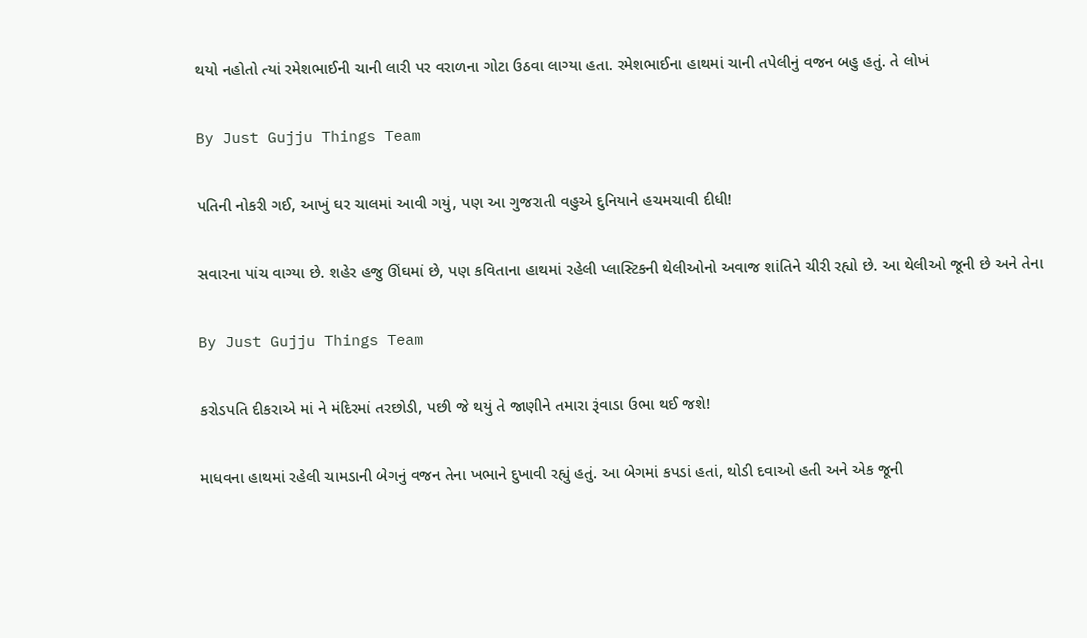થયો નહોતો ત્યાં રમેશભાઈની ચાની લારી પર વરાળના ગોટા ઉઠવા લાગ્યા હતા. રમેશભાઈના હાથમાં ચાની તપેલીનું વજન બહુ હતું. તે લોખં

By Just Gujju Things Team

પતિની નોકરી ગઈ, આખું ઘર ચાલમાં આવી ગયું, પણ આ ગુજરાતી વહુએ દુનિયાને હચમચાવી દીધી!

સવારના પાંચ વાગ્યા છે. શહેર હજુ ઊંઘમાં છે, પણ કવિતાના હાથમાં રહેલી પ્લાસ્ટિકની થેલીઓનો અવાજ શાંતિને ચીરી રહ્યો છે. આ થેલીઓ જૂની છે અને તેના

By Just Gujju Things Team

કરોડપતિ દીકરાએ માં ને મંદિરમાં તરછોડી, પછી જે થયું તે જાણીને તમારા રૂંવાડા ઉભા થઈ જશે!

માધવના હાથમાં રહેલી ચામડાની બેગનું વજન તેના ખભાને દુખાવી રહ્યું હતું. આ બેગમાં કપડાં હતાં, થોડી દવાઓ હતી અને એક જૂની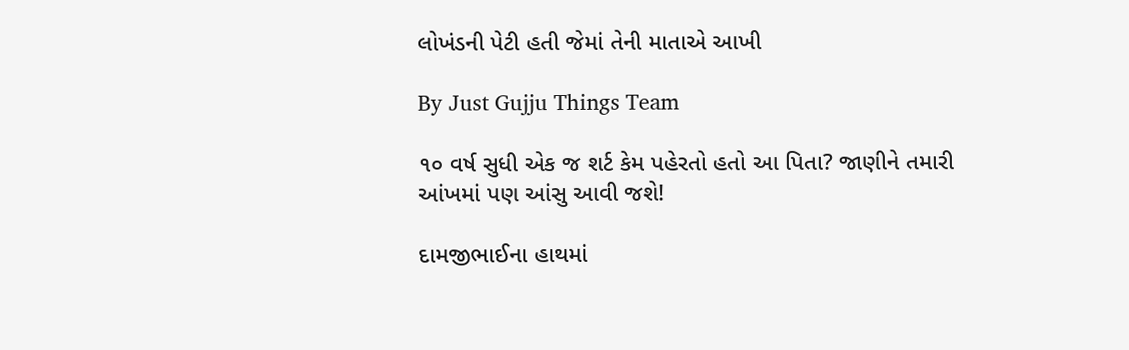લોખંડની પેટી હતી જેમાં તેની માતાએ આખી

By Just Gujju Things Team

૧૦ વર્ષ સુધી એક જ શર્ટ કેમ પહેરતો હતો આ પિતા? જાણીને તમારી આંખમાં પણ આંસુ આવી જશે!

દામજીભાઈના હાથમાં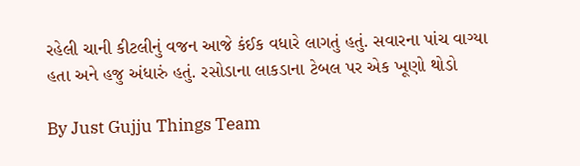રહેલી ચાની કીટલીનું વજન આજે કંઈક વધારે લાગતું હતું. સવારના પાંચ વાગ્યા હતા અને હજુ અંધારું હતું. રસોડાના લાકડાના ટેબલ પર એક ખૂણો થોડો

By Just Gujju Things Team